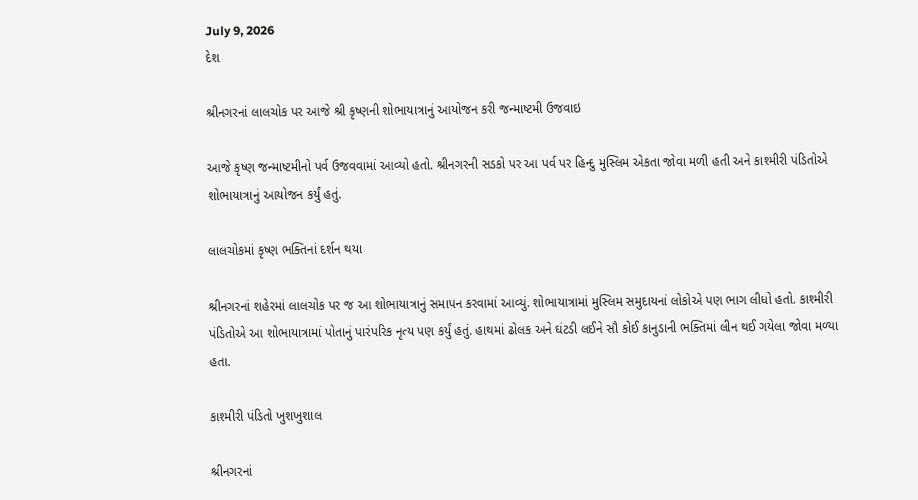July 9, 2026
દેશ

શ્રીનગરનાં લાલચોક પર આજે શ્રી કૃષ્ણની શોભાયાત્રાનું આયોજન કરી જન્માષ્ટમી ઉજવાઇ

આજે કૃષ્ણ જન્માષ્ટમીનો પર્વ ઉજવવામાં આવ્યો હતો. શ્રીનગરની સડકો પર આ પર્વ પર હિન્દુ મુસ્લિમ એકતા જોવા મળી હતી અને કાશ્મીરી પંડિતોએ શોભાયાત્રાનું આયોજન કર્યું હતું.

લાલચોકમાં કૃષ્ણ ભક્તિનાં દર્શન થયા

શ્રીનગરનાં શહેરમાં લાલચોક પર જ આ શોભાયાત્રાનું સમાપન કરવામાં આવ્યું. શોભાયાત્રામાં મુસ્લિમ સમુદાયનાં લોકોએ પણ ભાગ લીધો હતો. કાશ્મીરી પંડિતોએ આ શોભાયાત્રામાં પોતાનું પારંપરિક નૃત્ય પણ કર્યું હતું. હાથમાં ઢોલક અને ઘંટડી લઈને સૌ કોઈ કાનુડાની ભક્તિમાં લીન થઈ ગયેલા જોવા મળ્યા હતા.

કાશ્મીરી પંડિતો ખુશખુશાલ

શ્રીનગરનાં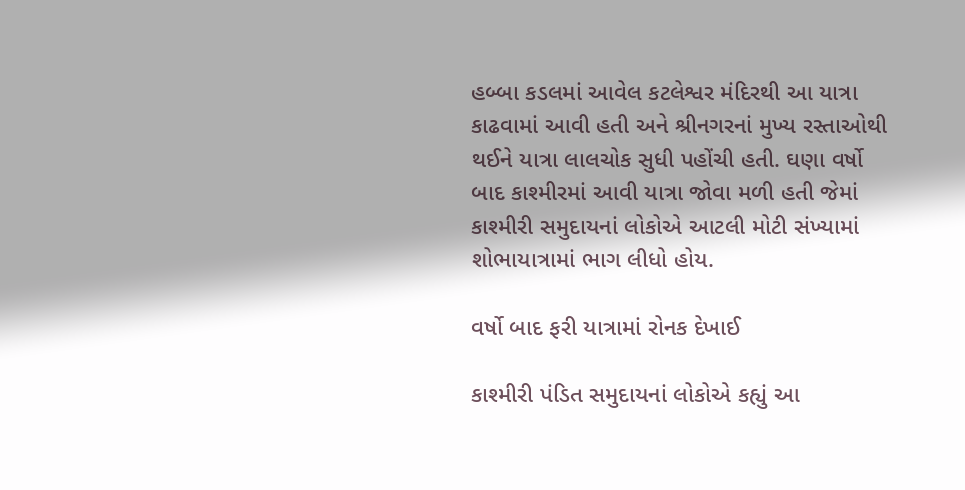હબ્બા કડલમાં આવેલ કટલેશ્વર મંદિરથી આ યાત્રા કાઢવામાં આવી હતી અને શ્રીનગરનાં મુખ્ય રસ્તાઓથી થઈને યાત્રા લાલચોક સુધી પહોંચી હતી. ઘણા વર્ષો બાદ કાશ્મીરમાં આવી યાત્રા જોવા મળી હતી જેમાં કાશ્મીરી સમુદાયનાં લોકોએ આટલી મોટી સંખ્યામાં શોભાયાત્રામાં ભાગ લીધો હોય.

વર્ષો બાદ ફરી યાત્રામાં રોનક દેખાઈ

કાશ્મીરી પંડિત સમુદાયનાં લોકોએ કહ્યું આ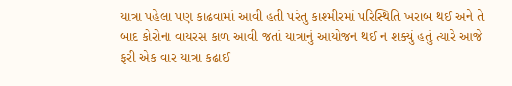યાત્રા પહેલા પણ કાઢવામાં આવી હતી પરંતુ કાશ્મીરમાં પરિસ્થિતિ ખરાબ થઈ અને તે બાદ કોરોના વાયરસ કાળ આવી જતાં યાત્રાનું આયોજન થઈ ન શક્યું હતું ત્યારે આજે ફરી એક વાર યાત્રા કઢાઈ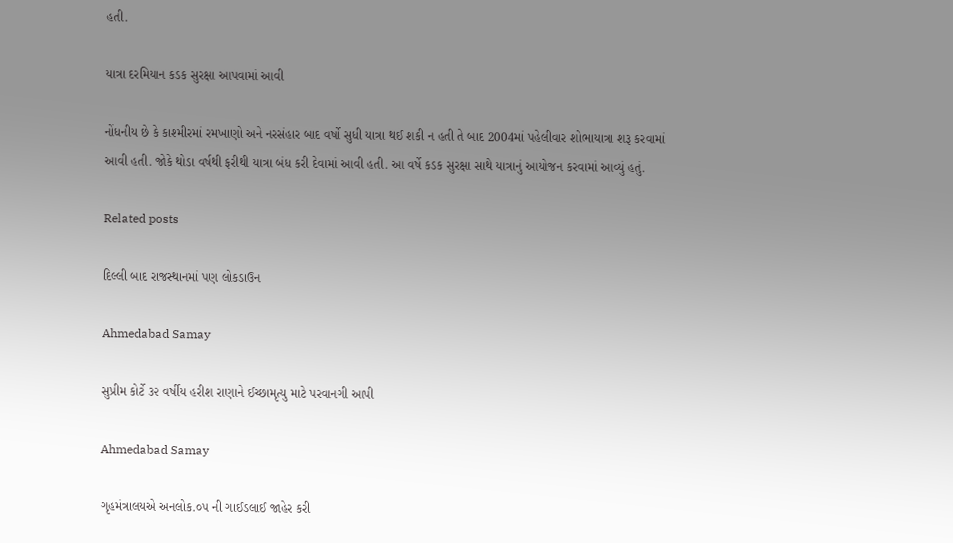હતી.

યાત્રા દરમિયાન કડક સુરક્ષા આપવામાં આવી

નોંધનીય છે કે કાશ્મીરમાં રમખાણો અને નરસંહાર બાદ વર્ષો સુધી યાત્રા થઈ શકી ન હતી તે બાદ 2004માં પહેલીવાર શોભાયાત્રા શરૂ કરવામાં આવી હતી. જોકે થોડા વર્ષથી ફરીથી યાત્રા બંધ કરી દેવામાં આવી હતી. આ વર્ષે કડક સુરક્ષા સાથે યાત્રાનું આયોજન કરવામાં આવ્યું હતું.

Related posts

દિલ્લી બાદ રાજસ્થાનમાં પણ લોકડાઉન

Ahmedabad Samay

સુપ્રીમ કોર્ટે ૩૨ વર્ષીય હરીશ રાણાને ઈચ્છામૃત્યુ માટે પરવાનગી આપી

Ahmedabad Samay

ગૃહમંત્રાલયએ અનલોક.૦૫ ની ગાઈડલાઈ જાહેર કરી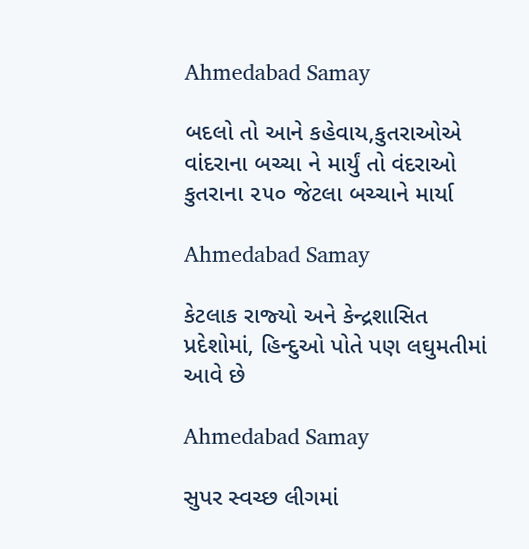Ahmedabad Samay

બદલો તો આને કહેવાય,કુતરાઓએ વાંદરાના બચ્ચા ને માર્યું તો વંદરાઓ કુતરાના ૨૫૦ જેટલા બચ્ચાને માર્યા

Ahmedabad Samay

કેટલાક રાજ્‍યો અને કેન્‍દ્રશાસિત પ્રદેશોમાં, હિન્‍દુઓ પોતે પણ લઘુમતીમાં આવે છે

Ahmedabad Samay

સુપર સ્‍વચ્‍છ લીગમાં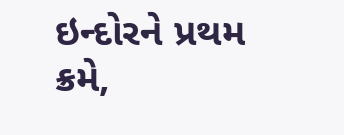ઇન્‍દોરને પ્રથમ ક્રમે,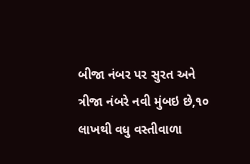બીજા નંબર પર સુરત અને ત્રીજા નંબરે નવી મુંબઇ છે,૧૦ લાખથી વધુ વસ્‍તીવાળા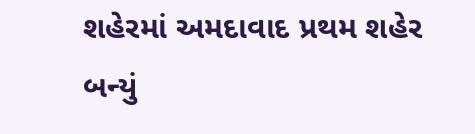શહેરમાં અમદાવાદ પ્રથમ શહેર બન્યું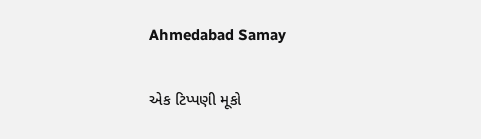Ahmedabad Samay

એક ટિપ્પણી મૂકો